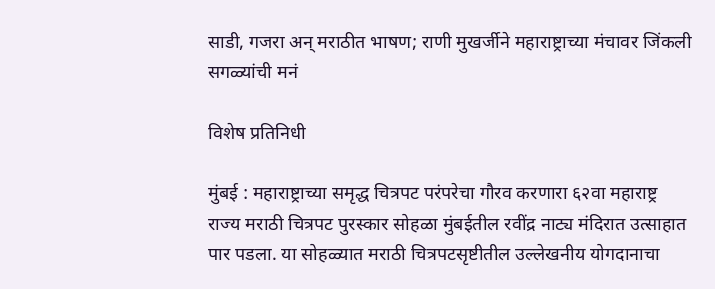साडी, गजरा अन् मराठीत भाषण; राणी मुखर्जीने महाराष्ट्राच्या मंचावर जिंकली सगळ्यांची मनं

विशेष प्रतिनिधी

मुंबई : महाराष्ट्राच्या समृद्ध चित्रपट परंपरेचा गौरव करणारा ६२वा महाराष्ट्र राज्य मराठी चित्रपट पुरस्कार सोहळा मुंबईतील रवींद्र नाट्य मंदिरात उत्साहात पार पडला. या सोहळ्यात मराठी चित्रपटसृष्टीतील उल्लेखनीय योगदानाचा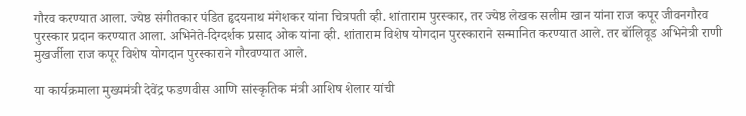गौरव करण्यात आला. ज्येष्ठ संगीतकार पंडित हृदयनाथ मंगेशकर यांना चित्रपती व्ही. शांताराम पुरस्कार, तर ज्येष्ठ लेखक सलीम खान यांना राज कपूर जीवनगौरव पुरस्कार प्रदान करण्यात आला. अभिनेते-दिग्दर्शक प्रसाद ओक यांना व्ही. शांताराम विशेष योगदान पुरस्काराने सन्मानित करण्यात आले. तर बॉलिवूड अभिनेत्री राणी मुखर्जीला राज कपूर विशेष योगदान पुरस्काराने गौरवण्यात आले.

या कार्यक्रमाला मुख्यमंत्री देवेंद्र फडणवीस आणि सांस्कृतिक मंत्री आशिष शेलार यांची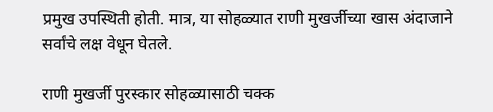प्रमुख उपस्थिती होती. मात्र, या सोहळ्यात राणी मुखर्जीच्या खास अंदाजाने सर्वांचे लक्ष वेधून घेतले.

राणी मुखर्जी पुरस्कार सोहळ्यासाठी चक्क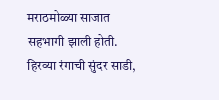मराठमोळ्या साजात सहभागी झाली होती. हिरव्या रंगाची सुंदर साडी,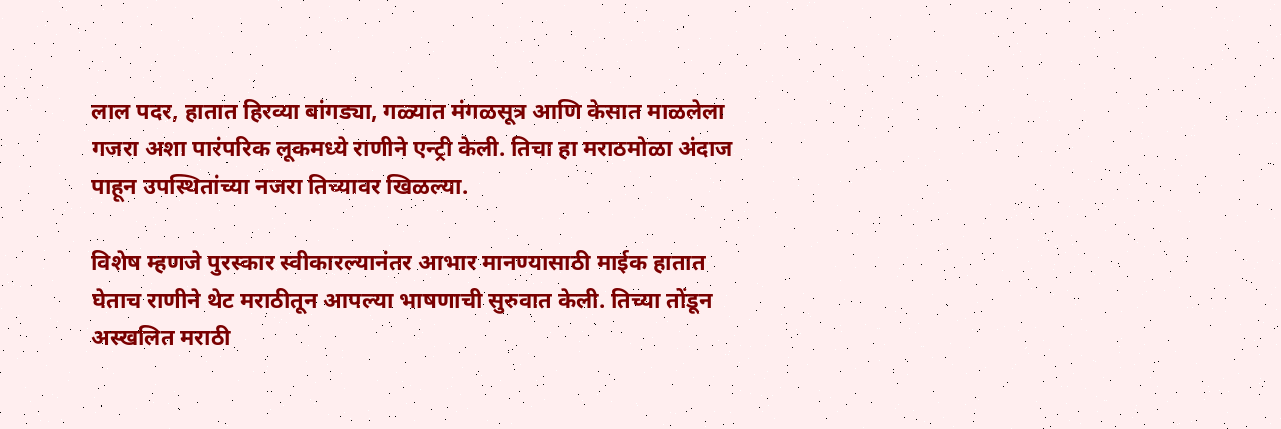लाल पदर, हातात हिरव्या बांगड्या, गळ्यात मंगळसूत्र आणि केसात माळलेला गजरा अशा पारंपरिक लूकमध्ये राणीने एन्ट्री केली. तिचा हा मराठमोळा अंदाज पाहून उपस्थितांच्या नजरा तिच्यावर खिळल्या.

विशेष म्हणजे पुरस्कार स्वीकारल्यानंतर आभार मानण्यासाठी माईक हातात घेताच राणीने थेट मराठीतून आपल्या भाषणाची सुरुवात केली. तिच्या तोंडून अस्खलित मराठी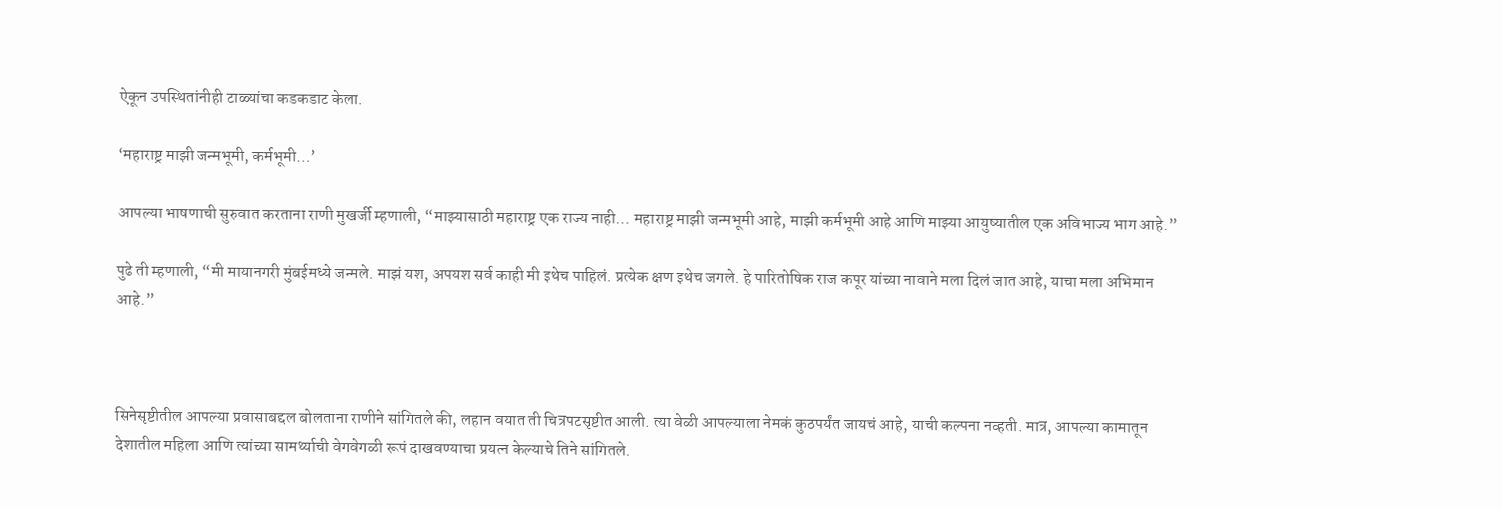ऐकून उपस्थितांनीही टाळ्यांचा कडकडाट केला.

‘महाराष्ट्र माझी जन्मभूमी, कर्मभूमी…’

आपल्या भाषणाची सुरुवात करताना राणी मुखर्जी म्हणाली, “माझ्यासाठी महाराष्ट्र एक राज्य नाही… महाराष्ट्र माझी जन्मभूमी आहे, माझी कर्मभूमी आहे आणि माझ्या आयुष्यातील एक अविभाज्य भाग आहे.”

पुढे ती म्हणाली, “मी मायानगरी मुंबईमध्ये जन्मले. माझं यश, अपयश सर्व काही मी इथेच पाहिलं. प्रत्येक क्षण इथेच जगले. हे पारितोषिक राज कपूर यांच्या नावाने मला दिलं जात आहे, याचा मला अभिमान आहे.”



सिनेसृष्टीतील आपल्या प्रवासाबद्दल बोलताना राणीने सांगितले की, लहान वयात ती चित्रपटसृष्टीत आली. त्या वेळी आपल्याला नेमकं कुठपर्यंत जायचं आहे, याची कल्पना नव्हती. मात्र, आपल्या कामातून देशातील महिला आणि त्यांच्या सामर्थ्याची वेगवेगळी रूपं दाखवण्याचा प्रयत्न केल्याचे तिने सांगितले.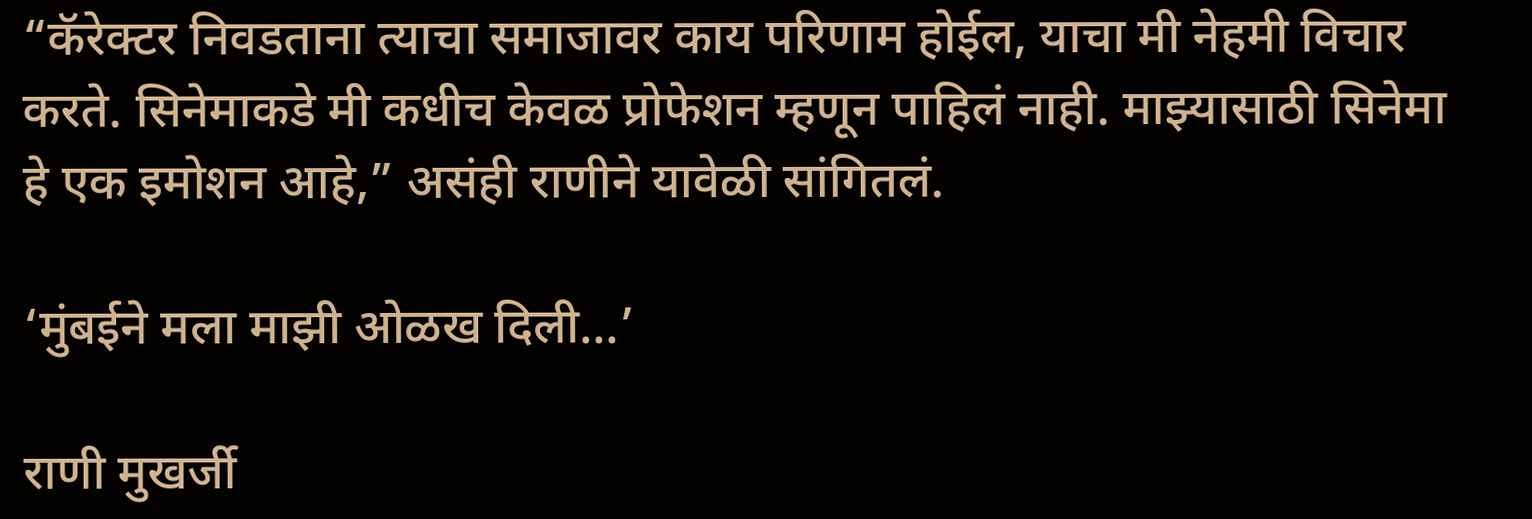“कॅरेक्टर निवडताना त्याचा समाजावर काय परिणाम होईल, याचा मी नेहमी विचार करते. सिनेमाकडे मी कधीच केवळ प्रोफेशन म्हणून पाहिलं नाही. माझ्यासाठी सिनेमा हे एक इमोशन आहे,” असंही राणीने यावेळी सांगितलं.

‘मुंबईने मला माझी ओळख दिली…’

राणी मुखर्जी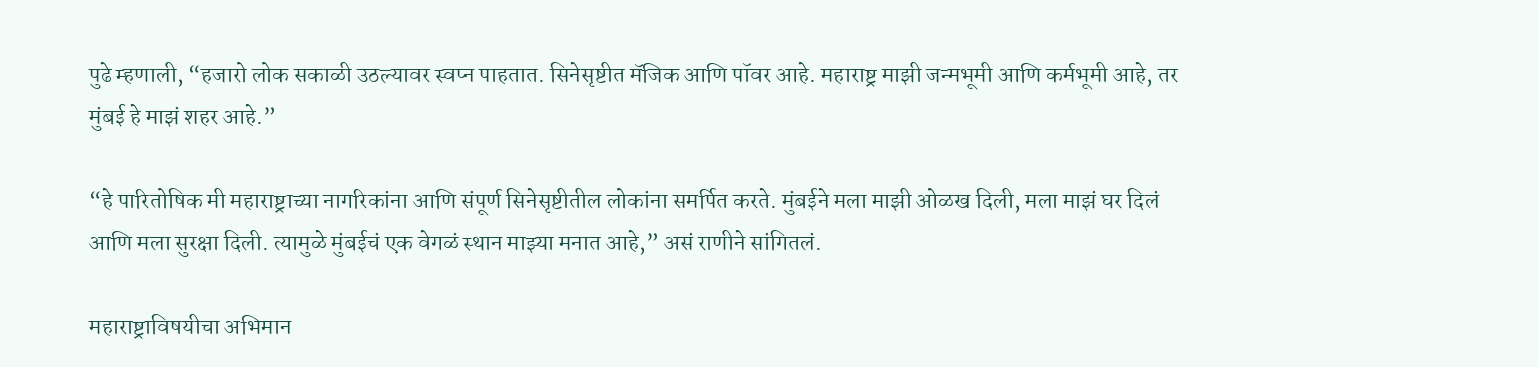पुढे म्हणाली, “हजारो लोक सकाळी उठल्यावर स्वप्न पाहतात. सिनेसृष्टीत मॅजिक आणि पॉवर आहे. महाराष्ट्र माझी जन्मभूमी आणि कर्मभूमी आहे, तर मुंबई हे माझं शहर आहे.”

“हे पारितोषिक मी महाराष्ट्राच्या नागरिकांना आणि संपूर्ण सिनेसृष्टीतील लोकांना समर्पित करते. मुंबईने मला माझी ओळख दिली, मला माझं घर दिलं आणि मला सुरक्षा दिली. त्यामुळे मुंबईचं एक वेगळं स्थान माझ्या मनात आहे,” असं राणीने सांगितलं.

महाराष्ट्राविषयीचा अभिमान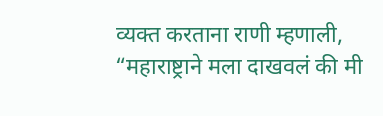व्यक्त करताना राणी म्हणाली, “महाराष्ट्राने मला दाखवलं की मी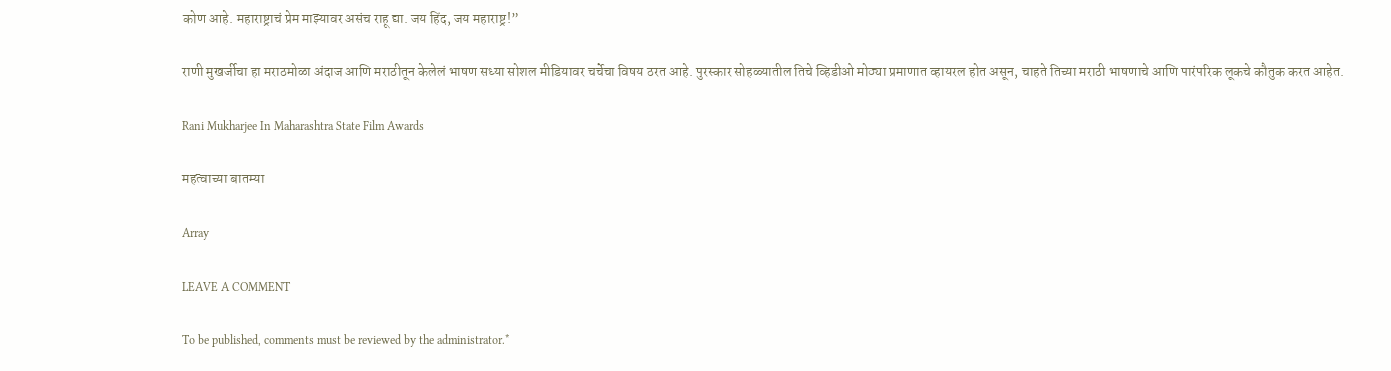कोण आहे. महाराष्ट्राचं प्रेम माझ्यावर असंच राहू द्या. जय हिंद, जय महाराष्ट्र!”

राणी मुखर्जीचा हा मराठमोळा अंदाज आणि मराठीतून केलेलं भाषण सध्या सोशल मीडियावर चर्चेचा विषय ठरत आहे. पुरस्कार सोहळ्यातील तिचे व्हिडीओ मोठ्या प्रमाणात व्हायरल होत असून, चाहते तिच्या मराठी भाषणाचे आणि पारंपरिक लूकचे कौतुक करत आहेत.

Rani Mukharjee In Maharashtra State Film Awards

महत्वाच्या बातम्या

Array

LEAVE A COMMENT

To be published, comments must be reviewed by the administrator.*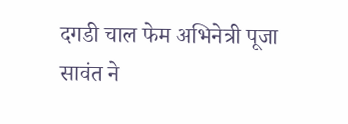दगडी चाल फेम अभिनेत्री पूजा सावंत ने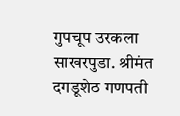गुपचूप उरकला साखरपुडा. श्रीमंत दगडूशेठ गणपती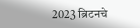2023 ब्रिटनचे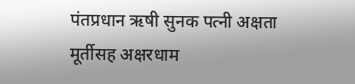पंतप्रधान ऋषी सुनक पत्नी अक्षता मूर्तीसह अक्षरधाम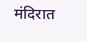मंदिरात